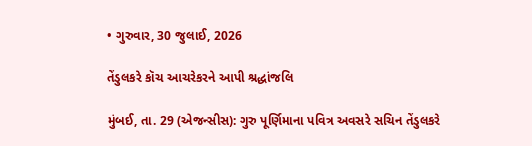• ગુરુવાર, 30 જુલાઈ, 2026

તેંડુલકરે કૉચ આચરેકરને આપી શ્રદ્ધાંજલિ

મુંબઈ, તા. 29 (એજન્સીસ): ગુરુ પૂર્ણિમાના પવિત્ર અવસરે સચિન તેંડુલકરે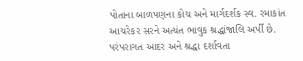પોતાના બાળપણના કોચ અને માર્ગદર્શક સ્વ. રમાકાંત આચરેકર સરને અત્યંત ભાવુક શ્રદ્ધાંજાલિ અર્પી છે. પરંપરાગત આદર અને શ્રદ્ધા દર્શાવતા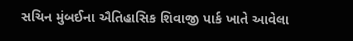સચિન મુંબઈના ઐતિહાસિક શિવાજી પાર્ક ખાતે આવેલા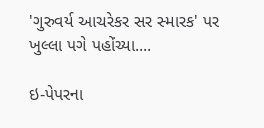'ગુરુવર્ય આચરેકર સર સ્મારક' પર ખુલ્લા પગે પહોંચ્યા....

ઇ-પેપરના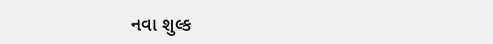નવા શુલ્ક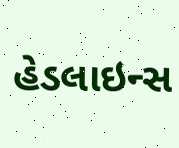હેડલાઇન્સ